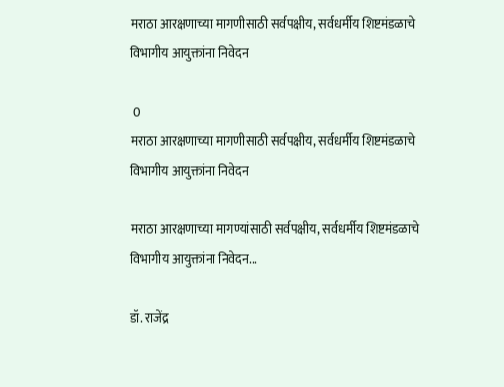मराठा आरक्षणाच्या मागणीसाठी सर्वपक्षीय, सर्वधर्मीय शिष्टमंडळाचे विभागीय आयुक्तांना निवेदन

 0
मराठा आरक्षणाच्या मागणीसाठी सर्वपक्षीय, सर्वधर्मीय शिष्टमंडळाचे विभागीय आयुक्तांना निवेदन

मराठा आरक्षणाच्या मागण्यांसाठी सर्वपक्षीय, सर्वधर्मीय शिष्टमंडळाचे विभागीय आयुक्तांना निवेदन...

डॉ. राजेंद्र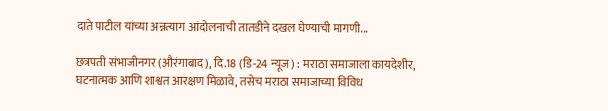दाते पाटील यांच्या अन्नत्याग आंदोलनाची तातडीने दखल घेण्याची मागणी...

छत्रपती संभाजीनगर (औरंगाबाद), दि.18 (डि-24 न्यूज) : मराठा समाजाला कायदेशीर, घटनात्मक आणि शाश्वत आरक्षण मिळावे, तसेच मराठा समाजाच्या विविध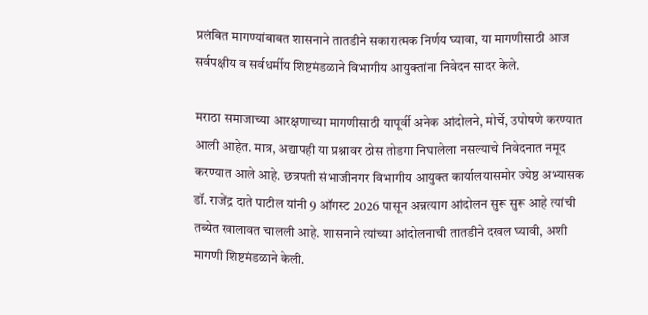प्रलंबित मागण्यांबाबत शासनाने तातडीने सकारात्मक निर्णय घ्यावा, या मागणीसाठी आज सर्वपक्षीय व सर्वधर्मीय शिष्टमंडळाने विभागीय आयुक्तांना निवेदन सादर केले.

मराठा समाजाच्या आरक्षणाच्या मागणीसाठी यापूर्वी अनेक आंदोलने, मोर्चे, उपोषणे करण्यात आली आहेत. मात्र, अद्यापही या प्रश्नावर ठोस तोडगा निघालेला नसल्याचे निवेदनात नमूद करण्यात आले आहे. छत्रपती संभाजीनगर विभागीय आयुक्त कार्यालयासमोर ज्येष्ठ अभ्यासक डॉ. राजेंद्र दाते पाटील यांनी 9 ऑगस्ट 2026 पासून अन्नत्याग आंदोलन सुरू सुरू आहे त्यांची तब्येत खालावत चालली आहे. शासनाने त्यांच्या आंदोलनाची तातडीने दखल घ्यावी, अशी मागणी शिष्टमंडळाने केली.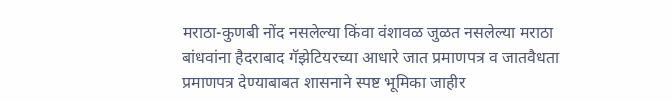मराठा-कुणबी नोंद नसलेल्या किंवा वंशावळ जुळत नसलेल्या मराठा बांधवांना हैदराबाद गॅझेटियरच्या आधारे जात प्रमाणपत्र व जातवैधता प्रमाणपत्र देण्याबाबत शासनाने स्पष्ट भूमिका जाहीर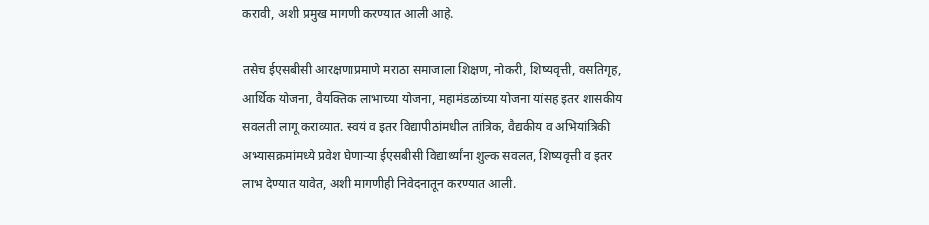करावी, अशी प्रमुख मागणी करण्यात आली आहे.

तसेच ईएसबीसी आरक्षणाप्रमाणे मराठा समाजाला शिक्षण, नोकरी, शिष्यवृत्ती, वसतिगृह, आर्थिक योजना, वैयक्तिक लाभाच्या योजना, महामंडळांच्या योजना यांसह इतर शासकीय सवलती लागू कराव्यात. स्वयं व इतर विद्यापीठांमधील तांत्रिक, वैद्यकीय व अभियांत्रिकी अभ्यासक्रमांमध्ये प्रवेश घेणाऱ्या ईएसबीसी विद्यार्थ्यांना शुल्क सवलत, शिष्यवृत्ती व इतर लाभ देण्यात यावेत, अशी मागणीही निवेदनातून करण्यात आली.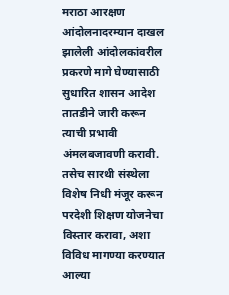मराठा आरक्षण आंदोलनादरम्यान दाखल झालेली आंदोलकांवरील प्रकरणे मागे घेण्यासाठी सुधारित शासन आदेश तातडीने जारी करून त्याची प्रभावी अंमलबजावणी करावी. तसेच सारथी संस्थेला विशेष निधी मंजूर करून परदेशी शिक्षण योजनेचा विस्तार करावा, अशा विविध मागण्या करण्यात आल्या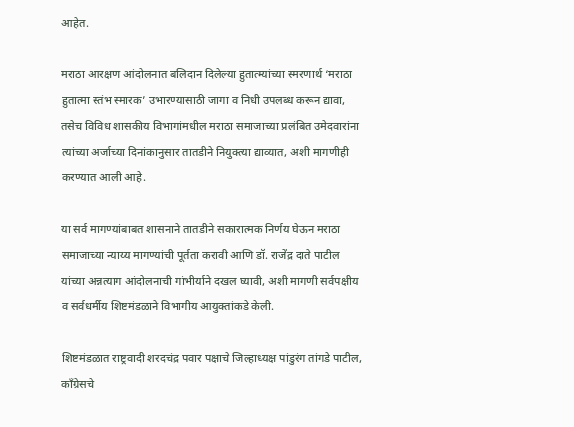आहेत.

मराठा आरक्षण आंदोलनात बलिदान दिलेल्या हुतात्म्यांच्या स्मरणार्थ ‘मराठा हुतात्मा स्तंभ स्मारक’ उभारण्यासाठी जागा व निधी उपलब्ध करून द्यावा, तसेच विविध शासकीय विभागांमधील मराठा समाजाच्या प्रलंबित उमेदवारांना त्यांच्या अर्जाच्या दिनांकानुसार तातडीने नियुक्त्या द्याव्यात, अशी मागणीही करण्यात आली आहे.

या सर्व मागण्यांबाबत शासनाने तातडीने सकारात्मक निर्णय घेऊन मराठा समाजाच्या न्याय्य मागण्यांची पूर्तता करावी आणि डॉ. राजेंद्र दाते पाटील यांच्या अन्नत्याग आंदोलनाची गांभीर्याने दखल घ्यावी, अशी मागणी सर्वपक्षीय व सर्वधर्मीय शिष्टमंडळाने विभागीय आयुक्तांकडे केली.

शिष्टमंडळात राष्ट्रवादी शरदचंद्र पवार पक्षाचे जिल्हाध्यक्ष पांडुरंग तांगडे पाटील, काँग्रेसचे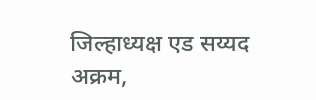जिल्हाध्यक्ष एड सय्यद अक्रम,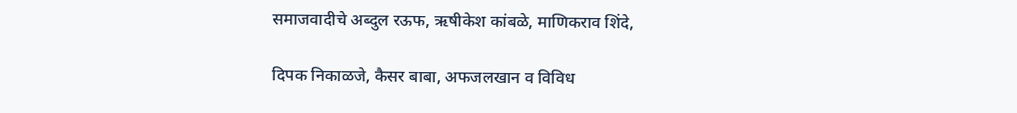समाजवादीचे अब्दुल रऊफ, ऋषीकेश कांबळे, माणिकराव शिंदे,

दिपक निकाळजे, कैसर बाबा, अफजलखान व विविध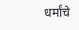धर्मांचे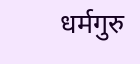धर्मगुरु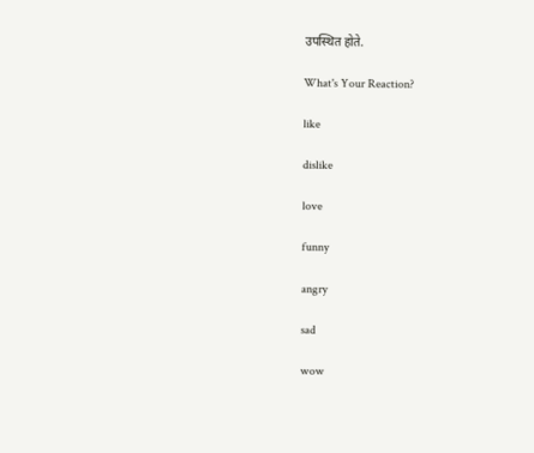उपस्थित होते.

What's Your Reaction?

like

dislike

love

funny

angry

sad

wow